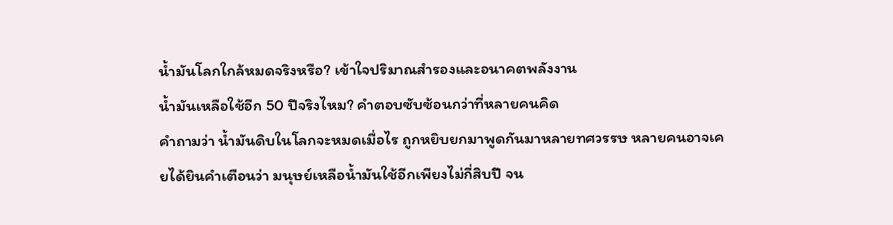น้ำมันโลกใกล้หมดจริงหรือ? เข้าใจปริมาณสำรองและอนาคตพลังงาน
น้ำมันเหลือใช้อีก 50 ปีจริงไหม? คำตอบซับซ้อนกว่าที่หลายคนคิด
คำถามว่า น้ำมันดิบในโลกจะหมดเมื่อไร ถูกหยิบยกมาพูดกันมาหลายทศวรรษ หลายคนอาจเคยได้ยินคำเตือนว่า มนุษย์เหลือน้ำมันใช้อีกเพียงไม่กี่สิบปี จน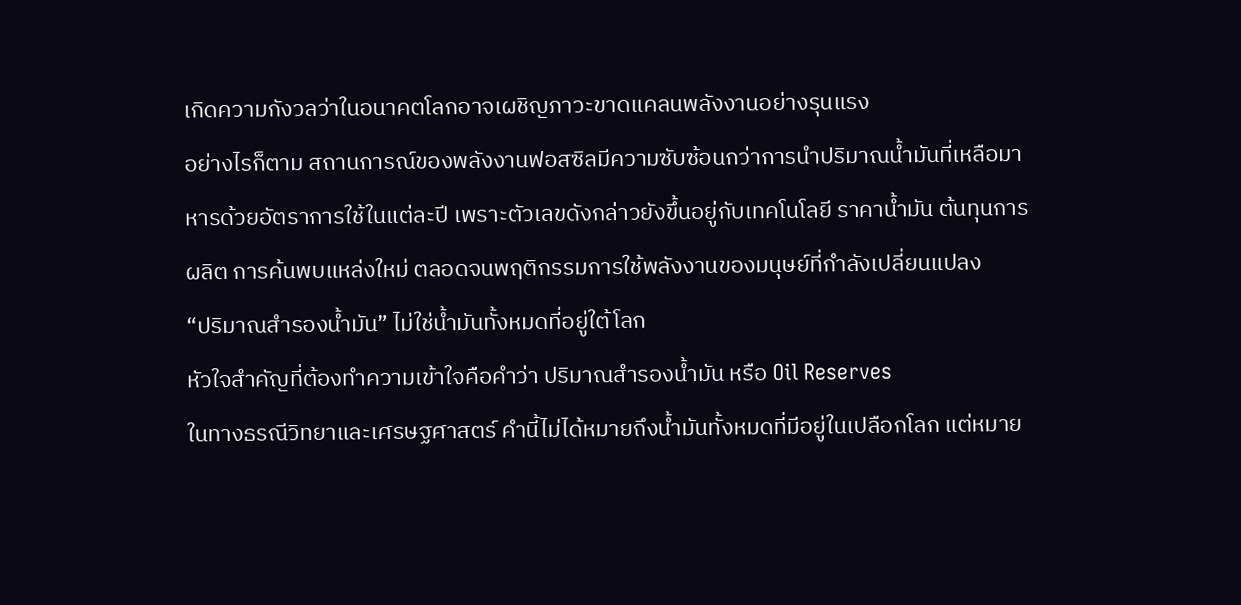เกิดความกังวลว่าในอนาคตโลกอาจเผชิญภาวะขาดแคลนพลังงานอย่างรุนแรง
อย่างไรก็ตาม สถานการณ์ของพลังงานฟอสซิลมีความซับซ้อนกว่าการนำปริมาณน้ำมันที่เหลือมาหารด้วยอัตราการใช้ในแต่ละปี เพราะตัวเลขดังกล่าวยังขึ้นอยู่กับเทคโนโลยี ราคาน้ำมัน ต้นทุนการผลิต การค้นพบแหล่งใหม่ ตลอดจนพฤติกรรมการใช้พลังงานของมนุษย์ที่กำลังเปลี่ยนแปลง
“ปริมาณสำรองน้ำมัน” ไม่ใช่น้ำมันทั้งหมดที่อยู่ใต้โลก
หัวใจสำคัญที่ต้องทำความเข้าใจคือคำว่า ปริมาณสำรองน้ำมัน หรือ Oil Reserves
ในทางธรณีวิทยาและเศรษฐศาสตร์ คำนี้ไม่ได้หมายถึงน้ำมันทั้งหมดที่มีอยู่ในเปลือกโลก แต่หมาย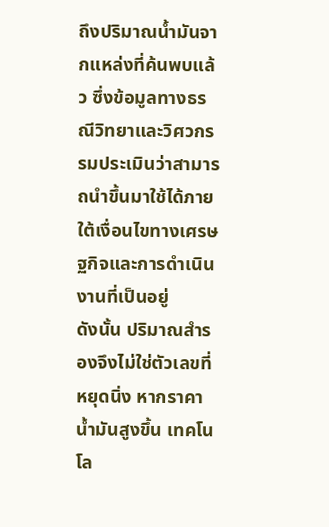ถึงปริมาณน้ำมันจากแหล่งที่ค้นพบแล้ว ซึ่งข้อมูลทางธรณีวิทยาและวิศวกรรมประเมินว่าสามารถนำขึ้นมาใช้ได้ภายใต้เงื่อนไขทางเศรษฐกิจและการดำเนินงานที่เป็นอยู่
ดังนั้น ปริมาณสำรองจึงไม่ใช่ตัวเลขที่หยุดนิ่ง หากราคาน้ำมันสูงขึ้น เทคโนโล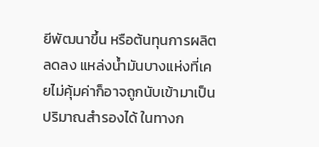ยีพัฒนาขึ้น หรือต้นทุนการผลิตลดลง แหล่งน้ำมันบางแห่งที่เคยไม่คุ้มค่าก็อาจถูกนับเข้ามาเป็นปริมาณสำรองได้ ในทางก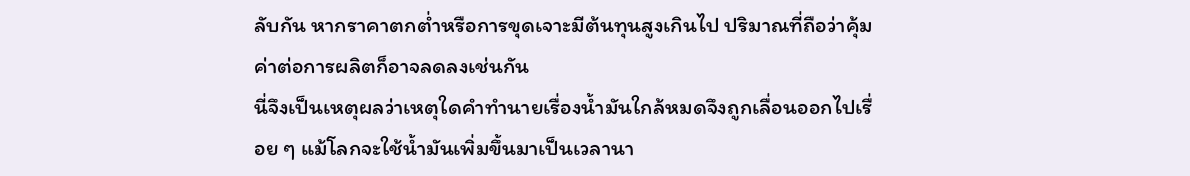ลับกัน หากราคาตกต่ำหรือการขุดเจาะมีต้นทุนสูงเกินไป ปริมาณที่ถือว่าคุ้มค่าต่อการผลิตก็อาจลดลงเช่นกัน
นี่จึงเป็นเหตุผลว่าเหตุใดคำทำนายเรื่องน้ำมันใกล้หมดจึงถูกเลื่อนออกไปเรื่อย ๆ แม้โลกจะใช้น้ำมันเพิ่มขึ้นมาเป็นเวลานา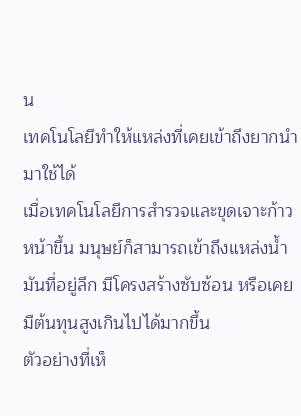น
เทคโนโลยีทำให้แหล่งที่เคยเข้าถึงยากนำมาใช้ได้
เมื่อเทคโนโลยีการสำรวจและขุดเจาะก้าวหน้าขึ้น มนุษย์ก็สามารถเข้าถึงแหล่งน้ำมันที่อยู่ลึก มีโครงสร้างซับซ้อน หรือเคยมีต้นทุนสูงเกินไปได้มากขึ้น
ตัวอย่างที่เห็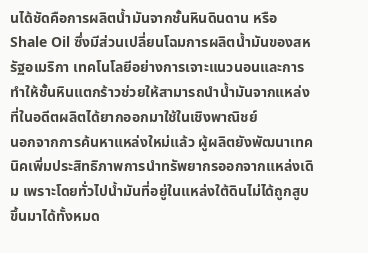นได้ชัดคือการผลิตน้ำมันจากชั้นหินดินดาน หรือ Shale Oil ซึ่งมีส่วนเปลี่ยนโฉมการผลิตน้ำมันของสหรัฐอเมริกา เทคโนโลยีอย่างการเจาะแนวนอนและการทำให้ชั้นหินแตกร้าวช่วยให้สามารถนำน้ำมันจากแหล่งที่ในอดีตผลิตได้ยากออกมาใช้ในเชิงพาณิชย์
นอกจากการค้นหาแหล่งใหม่แล้ว ผู้ผลิตยังพัฒนาเทคนิคเพิ่มประสิทธิภาพการนำทรัพยากรออกจากแหล่งเดิม เพราะโดยทั่วไปน้ำมันที่อยู่ในแหล่งใต้ดินไม่ได้ถูกสูบขึ้นมาได้ทั้งหมด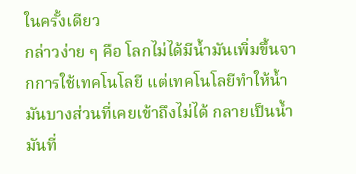ในครั้งเดียว
กล่าวง่าย ๆ คือ โลกไม่ได้มีน้ำมันเพิ่มขึ้นจากการใช้เทคโนโลยี แต่เทคโนโลยีทำให้น้ำมันบางส่วนที่เคยเข้าถึงไม่ได้ กลายเป็นน้ำมันที่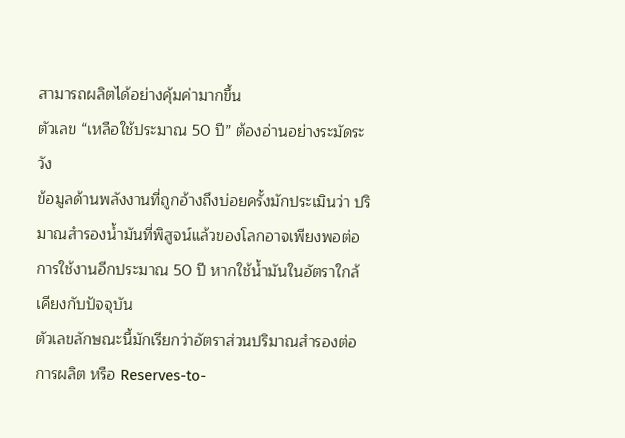สามารถผลิตได้อย่างคุ้มค่ามากขึ้น
ตัวเลข “เหลือใช้ประมาณ 50 ปี” ต้องอ่านอย่างระมัดระวัง
ข้อมูลด้านพลังงานที่ถูกอ้างถึงบ่อยครั้งมักประเมินว่า ปริมาณสำรองน้ำมันที่พิสูจน์แล้วของโลกอาจเพียงพอต่อการใช้งานอีกประมาณ 50 ปี หากใช้น้ำมันในอัตราใกล้เคียงกับปัจจุบัน
ตัวเลขลักษณะนี้มักเรียกว่าอัตราส่วนปริมาณสำรองต่อการผลิต หรือ Reserves-to-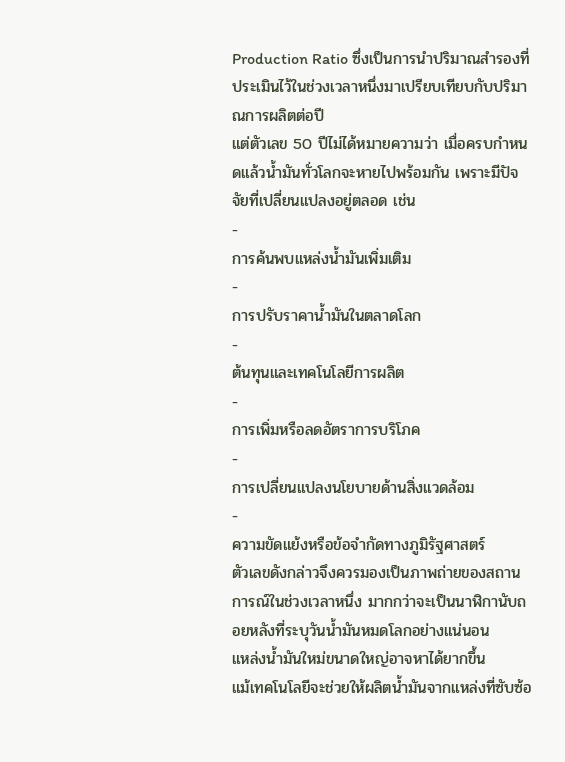Production Ratio ซึ่งเป็นการนำปริมาณสำรองที่ประเมินไว้ในช่วงเวลาหนึ่งมาเปรียบเทียบกับปริมาณการผลิตต่อปี
แต่ตัวเลข 50 ปีไม่ได้หมายความว่า เมื่อครบกำหนดแล้วน้ำมันทั่วโลกจะหายไปพร้อมกัน เพราะมีปัจจัยที่เปลี่ยนแปลงอยู่ตลอด เช่น
-
การค้นพบแหล่งน้ำมันเพิ่มเติม
-
การปรับราคาน้ำมันในตลาดโลก
-
ต้นทุนและเทคโนโลยีการผลิต
-
การเพิ่มหรือลดอัตราการบริโภค
-
การเปลี่ยนแปลงนโยบายด้านสิ่งแวดล้อม
-
ความขัดแย้งหรือข้อจำกัดทางภูมิรัฐศาสตร์
ตัวเลขดังกล่าวจึงควรมองเป็นภาพถ่ายของสถานการณ์ในช่วงเวลาหนึ่ง มากกว่าจะเป็นนาฬิกานับถอยหลังที่ระบุวันน้ำมันหมดโลกอย่างแน่นอน
แหล่งน้ำมันใหม่ขนาดใหญ่อาจหาได้ยากขึ้น
แม้เทคโนโลยีจะช่วยให้ผลิตน้ำมันจากแหล่งที่ซับซ้อ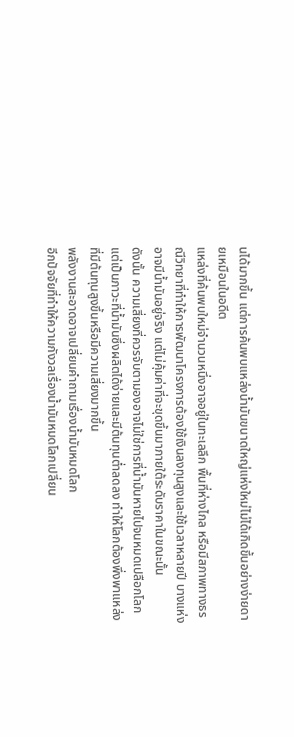นได้มากขึ้น แต่การค้นพบแหล่งน้ำมันขนาดใหญ่แห่งใหม่ไม่ได้เกิดขึ้นอย่างง่ายดายเหมือนในอดีต
แหล่งที่ค้นพบใหม่จำนวนหนึ่งอาจอยู่ในทะเลลึก พื้นที่ห่างไกล หรือมีสภาพทางธรณีวิทยาที่ทำให้การพัฒนาโครงการต้องใช้เงินลงทุนสูงและใช้เวลาหลายปี บางแห่งอาจมีน้ำมันอยู่จริง แต่ไม่คุ้มค่าที่จะขุดขึ้นมาภายใต้ระดับราคาในขณะนั้น
ดังนั้น ความเสี่ยงที่ควรจับตามองอาจไม่ใช่การที่น้ำมันหายไปจนหมดเปลือกโลก แต่เป็นภาวะที่น้ำมันซึ่งผลิตได้ง่ายและมีต้นทุนต่ำลดลง ทำให้โลกต้องพึ่งพาแหล่งที่มีต้นทุนสูงขึ้นหรือมีความเสี่ยงมากขึ้น
พลังงานสะอาดอาจเปลี่ยนคำถามเรื่องน้ำมันหมดโลก
อีกปัจจัยที่ทำให้ความกังวลเรื่องน้ำมันหมดโลกเปลี่ยน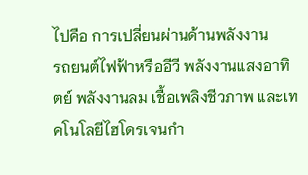ไปคือ การเปลี่ยนผ่านด้านพลังงาน
รถยนต์ไฟฟ้าหรืออีวี พลังงานแสงอาทิตย์ พลังงานลม เชื้อเพลิงชีวภาพ และเทคโนโลยีไฮโดรเจนกำ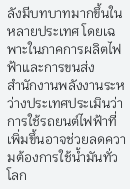ลังมีบทบาทมากขึ้นในหลายประเทศ โดยเฉพาะในภาคการผลิตไฟฟ้าและการขนส่ง
สำนักงานพลังงานระหว่างประเทศประเมินว่า การใช้รถยนต์ไฟฟ้าที่เพิ่มขึ้นอาจช่วยลดความต้องการใช้น้ำมันทั่วโลก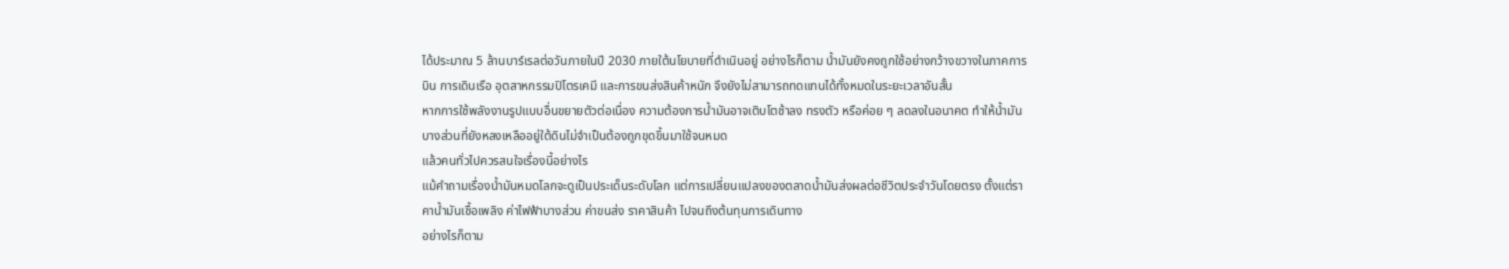ได้ประมาณ 5 ล้านบาร์เรลต่อวันภายในปี 2030 ภายใต้นโยบายที่ดำเนินอยู่ อย่างไรก็ตาม น้ำมันยังคงถูกใช้อย่างกว้างขวางในภาคการบิน การเดินเรือ อุตสาหกรรมปิโตรเคมี และการขนส่งสินค้าหนัก จึงยังไม่สามารถทดแทนได้ทั้งหมดในระยะเวลาอันสั้น
หากการใช้พลังงานรูปแบบอื่นขยายตัวต่อเนื่อง ความต้องการน้ำมันอาจเติบโตช้าลง ทรงตัว หรือค่อย ๆ ลดลงในอนาคต ทำให้น้ำมันบางส่วนที่ยังหลงเหลืออยู่ใต้ดินไม่จำเป็นต้องถูกขุดขึ้นมาใช้จนหมด
แล้วคนทั่วไปควรสนใจเรื่องนี้อย่างไร
แม้คำถามเรื่องน้ำมันหมดโลกจะดูเป็นประเด็นระดับโลก แต่การเปลี่ยนแปลงของตลาดน้ำมันส่งผลต่อชีวิตประจำวันโดยตรง ตั้งแต่ราคาน้ำมันเชื้อเพลิง ค่าไฟฟ้าบางส่วน ค่าขนส่ง ราคาสินค้า ไปจนถึงต้นทุนการเดินทาง
อย่างไรก็ตาม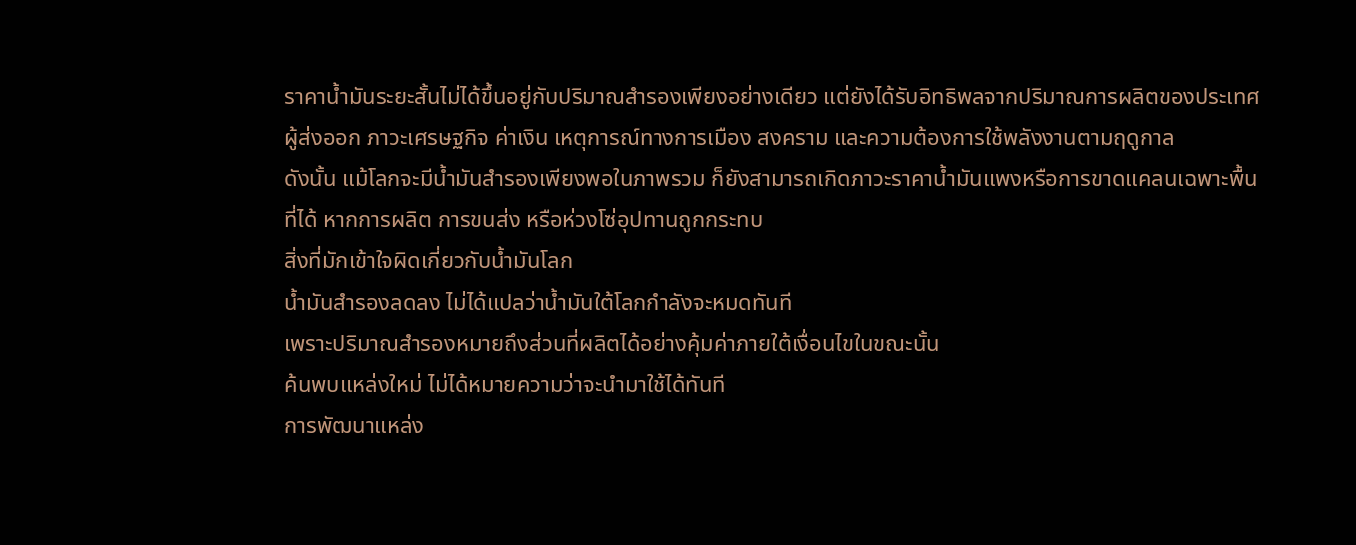ราคาน้ำมันระยะสั้นไม่ได้ขึ้นอยู่กับปริมาณสำรองเพียงอย่างเดียว แต่ยังได้รับอิทธิพลจากปริมาณการผลิตของประเทศผู้ส่งออก ภาวะเศรษฐกิจ ค่าเงิน เหตุการณ์ทางการเมือง สงคราม และความต้องการใช้พลังงานตามฤดูกาล
ดังนั้น แม้โลกจะมีน้ำมันสำรองเพียงพอในภาพรวม ก็ยังสามารถเกิดภาวะราคาน้ำมันแพงหรือการขาดแคลนเฉพาะพื้นที่ได้ หากการผลิต การขนส่ง หรือห่วงโซ่อุปทานถูกกระทบ
สิ่งที่มักเข้าใจผิดเกี่ยวกับน้ำมันโลก
น้ำมันสำรองลดลง ไม่ได้แปลว่าน้ำมันใต้โลกกำลังจะหมดทันที
เพราะปริมาณสำรองหมายถึงส่วนที่ผลิตได้อย่างคุ้มค่าภายใต้เงื่อนไขในขณะนั้น
ค้นพบแหล่งใหม่ ไม่ได้หมายความว่าจะนำมาใช้ได้ทันที
การพัฒนาแหล่ง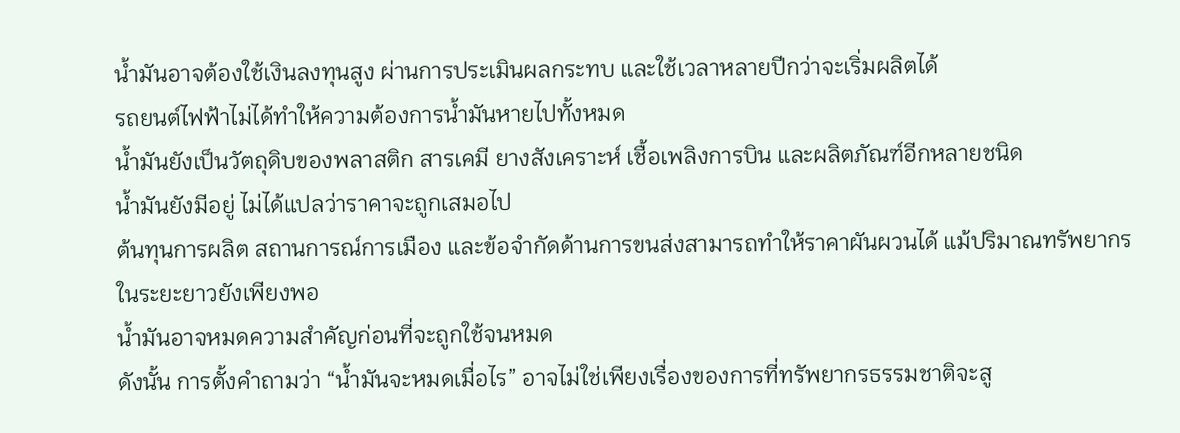น้ำมันอาจต้องใช้เงินลงทุนสูง ผ่านการประเมินผลกระทบ และใช้เวลาหลายปีกว่าจะเริ่มผลิตได้
รถยนต์ไฟฟ้าไม่ได้ทำให้ความต้องการน้ำมันหายไปทั้งหมด
น้ำมันยังเป็นวัตถุดิบของพลาสติก สารเคมี ยางสังเคราะห์ เชื้อเพลิงการบิน และผลิตภัณฑ์อีกหลายชนิด
น้ำมันยังมีอยู่ ไม่ได้แปลว่าราคาจะถูกเสมอไป
ต้นทุนการผลิต สถานการณ์การเมือง และข้อจำกัดด้านการขนส่งสามารถทำให้ราคาผันผวนได้ แม้ปริมาณทรัพยากรในระยะยาวยังเพียงพอ
น้ำมันอาจหมดความสำคัญก่อนที่จะถูกใช้จนหมด
ดังนั้น การตั้งคำถามว่า “น้ำมันจะหมดเมื่อไร” อาจไม่ใช่เพียงเรื่องของการที่ทรัพยากรธรรมชาติจะสู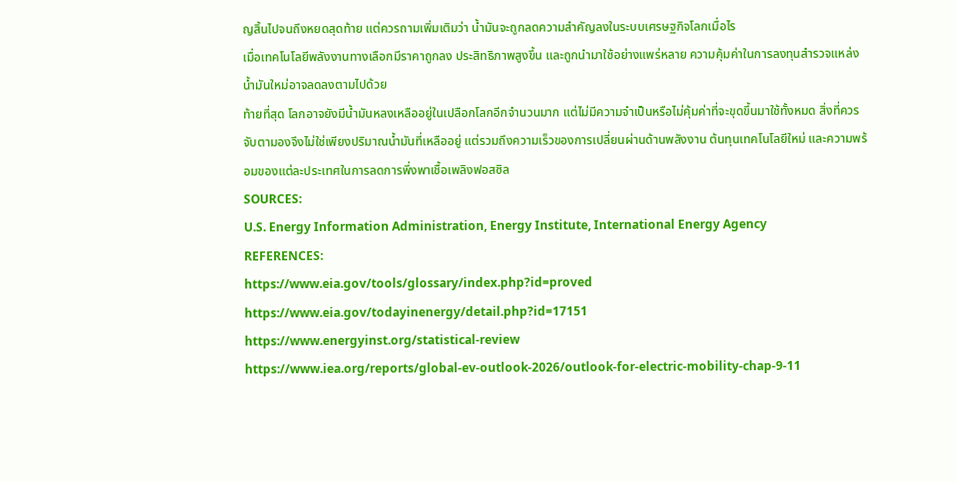ญสิ้นไปจนถึงหยดสุดท้าย แต่ควรถามเพิ่มเติมว่า น้ำมันจะถูกลดความสำคัญลงในระบบเศรษฐกิจโลกเมื่อไร
เมื่อเทคโนโลยีพลังงานทางเลือกมีราคาถูกลง ประสิทธิภาพสูงขึ้น และถูกนำมาใช้อย่างแพร่หลาย ความคุ้มค่าในการลงทุนสำรวจแหล่งน้ำมันใหม่อาจลดลงตามไปด้วย
ท้ายที่สุด โลกอาจยังมีน้ำมันหลงเหลืออยู่ในเปลือกโลกอีกจำนวนมาก แต่ไม่มีความจำเป็นหรือไม่คุ้มค่าที่จะขุดขึ้นมาใช้ทั้งหมด สิ่งที่ควรจับตามองจึงไม่ใช่เพียงปริมาณน้ำมันที่เหลืออยู่ แต่รวมถึงความเร็วของการเปลี่ยนผ่านด้านพลังงาน ต้นทุนเทคโนโลยีใหม่ และความพร้อมของแต่ละประเทศในการลดการพึ่งพาเชื้อเพลิงฟอสซิล
SOURCES:
U.S. Energy Information Administration, Energy Institute, International Energy Agency
REFERENCES:
https://www.eia.gov/tools/glossary/index.php?id=proved
https://www.eia.gov/todayinenergy/detail.php?id=17151
https://www.energyinst.org/statistical-review
https://www.iea.org/reports/global-ev-outlook-2026/outlook-for-electric-mobility-chap-9-11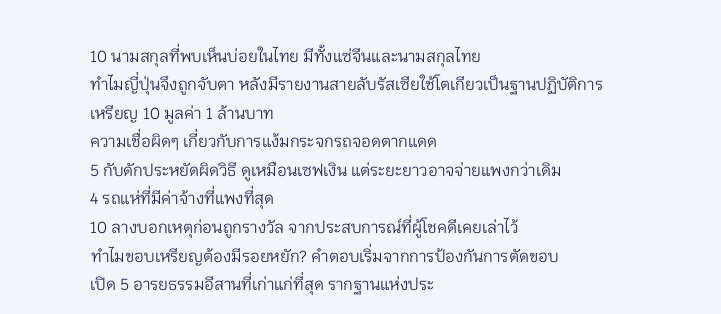10 นามสกุลที่พบเห็นบ่อยในไทย มีทั้งแซ่จีนและนามสกุลไทย
ทำไมญี่ปุ่นจึงถูกจับตา หลังมีรายงานสายลับรัสเซียใช้โตเกียวเป็นฐานปฏิบัติการ
เหรียญ 10 มูลค่า 1 ล้านบาท
ความเชื่อผิดๆ เกี่ยวกับการแง้มกระจกรถจอดตากแดด
5 กับดักประหยัดผิดวิธี ดูเหมือนเซฟเงิน แต่ระยะยาวอาจจ่ายแพงกว่าเดิม
4 รถแห่ที่มีค่าจ้างที่แพงที่สุด
10 ลางบอกเหตุก่อนถูกรางวัล จากประสบการณ์ที่ผู้โชคดีเคยเล่าไว้
ทำไมขอบเหรียญต้องมีรอยหยัก? คำตอบเริ่มจากการป้องกันการตัดขอบ
เปิด 5 อารยธรรมอีสานที่เก่าแก่ที่สุด รากฐานแห่งประ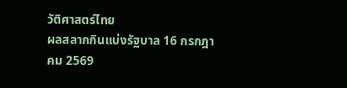วัติศาสตร์ไทย
ผลสลากกินแบ่งรัฐบาล 16 กรกฎาคม 2569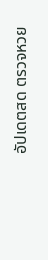อัปเดตสด ตรวจหวย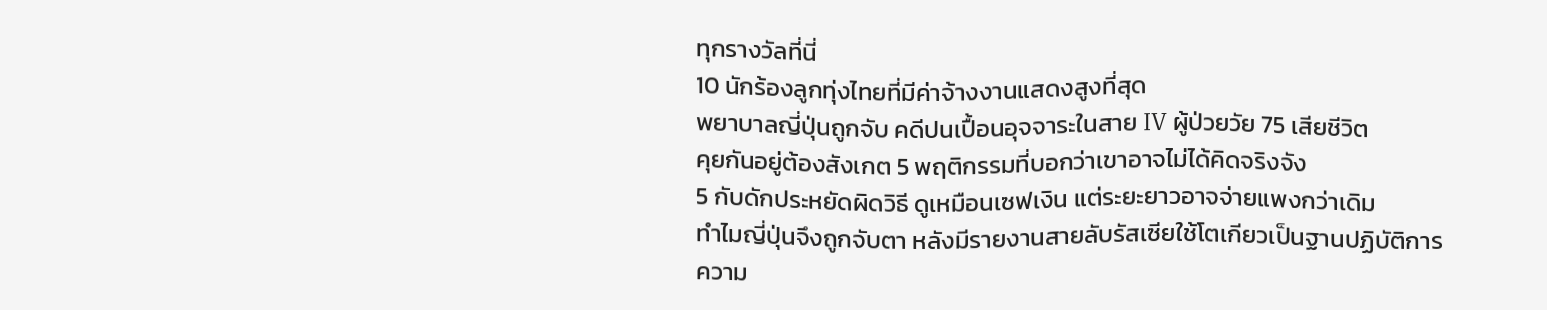ทุกรางวัลที่นี่
10 นักร้องลูกทุ่งไทยที่มีค่าจ้างงานแสดงสูงที่สุด
พยาบาลญี่ปุ่นถูกจับ คดีปนเปื้อนอุจจาระในสาย IV ผู้ป่วยวัย 75 เสียชีวิต
คุยกันอยู่ต้องสังเกต 5 พฤติกรรมที่บอกว่าเขาอาจไม่ได้คิดจริงจัง
5 กับดักประหยัดผิดวิธี ดูเหมือนเซฟเงิน แต่ระยะยาวอาจจ่ายแพงกว่าเดิม
ทำไมญี่ปุ่นจึงถูกจับตา หลังมีรายงานสายลับรัสเซียใช้โตเกียวเป็นฐานปฏิบัติการ
ความ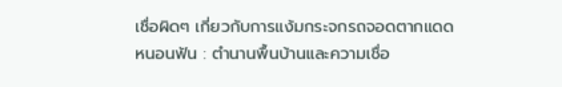เชื่อผิดๆ เกี่ยวกับการแง้มกระจกรถจอดตากแดด
หนอนฟัน : ตำนานพื้นบ้านและความเชื่อ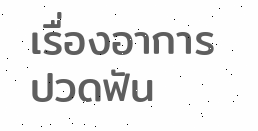เรื่องอาการปวดฟัน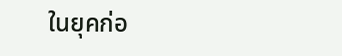ในยุคก่อ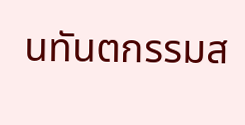นทันตกรรมส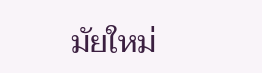มัยใหม่